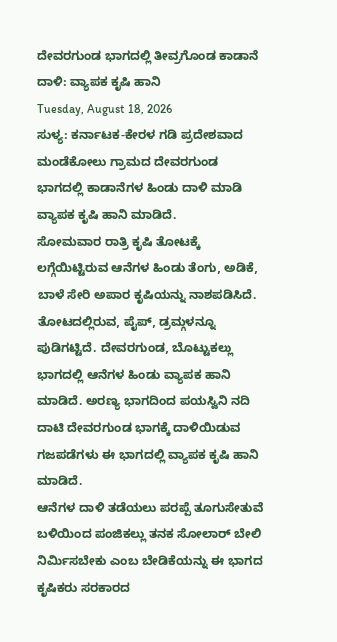ದೇವರಗುಂಡ ಭಾಗದಲ್ಲಿ ತೀವ್ರಗೊಂಡ ಕಾಡಾನೆ ದಾಳಿ: ವ್ಯಾಪಕ ಕೃಷಿ ಹಾನಿ
Tuesday, August 18, 2026
ಸುಳ್ಯ: ಕರ್ನಾಟಕ-ಕೇರಳ ಗಡಿ ಪ್ರದೇಶವಾದ ಮಂಡೆಕೋಲು ಗ್ರಾಮದ ದೇವರಗುಂಡ ಭಾಗದಲ್ಲಿ ಕಾಡಾನೆಗಳ ಹಿಂಡು ದಾಳಿ ಮಾಡಿ ವ್ಯಾಪಕ ಕೃಷಿ ಹಾನಿ ಮಾಡಿದೆ.
ಸೋಮವಾರ ರಾತ್ರಿ ಕೃಷಿ ತೋಟಕ್ಕೆ ಲಗ್ಗೆಯಿಟ್ಟಿರುವ ಆನೆಗಳ ಹಿಂಡು ತೆಂಗು, ಅಡಿಕೆ, ಬಾಳೆ ಸೇರಿ ಅಪಾರ ಕೃಷಿಯನ್ನು ನಾಶಪಡಿಸಿದೆ. ತೋಟದಲ್ಲಿರುವ, ಪೈಪ್, ಡ್ರಮ್ಗಳನ್ನೂ ಪುಡಿಗಟ್ಟಿದೆ. ದೇವರಗುಂಡ, ಬೊಟ್ಟುಕಲ್ಲು ಭಾಗದಲ್ಲಿ ಆನೆಗಳ ಹಿಂಡು ವ್ಯಾಪಕ ಹಾನಿ ಮಾಡಿದೆ. ಅರಣ್ಯ ಭಾಗದಿಂದ ಪಯಸ್ವಿನಿ ನದಿ ದಾಟಿ ದೇವರಗುಂಡ ಭಾಗಕ್ಕೆ ದಾಳಿಯಿಡುವ ಗಜಪಡೆಗಳು ಈ ಭಾಗದಲ್ಲಿ ವ್ಯಾಪಕ ಕೃಷಿ ಹಾನಿ ಮಾಡಿದೆ.
ಆನೆಗಳ ದಾಳಿ ತಡೆಯಲು ಪರಪ್ಪೆ ತೂಗುಸೇತುವೆ ಬಳಿಯಿಂದ ಪಂಜಿಕಲ್ಲು ತನಕ ಸೋಲಾರ್ ಬೇಲಿ ನಿರ್ಮಿಸಬೇಕು ಎಂಬ ಬೇಡಿಕೆಯನ್ನು ಈ ಭಾಗದ ಕೃಷಿಕರು ಸರಕಾರದ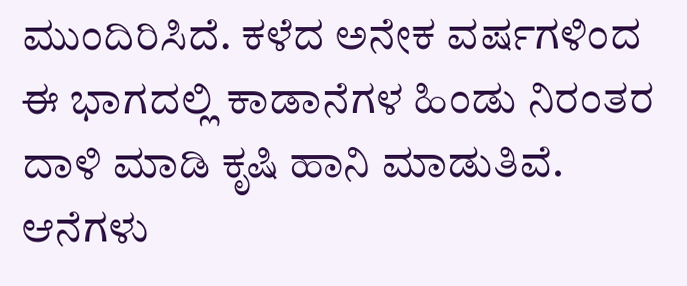ಮುಂದಿರಿಸಿದೆ. ಕಳೆದ ಅನೇಕ ವರ್ಷಗಳಿಂದ ಈ ಭಾಗದಲ್ಲಿ ಕಾಡಾನೆಗಳ ಹಿಂಡು ನಿರಂತರ ದಾಳಿ ಮಾಡಿ ಕೃಷಿ ಹಾನಿ ಮಾಡುತಿವೆ. ಆನೆಗಳು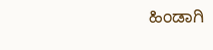ಹಿಂಡಾಗಿ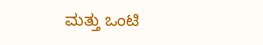ಮತ್ತು ಒಂಟಿ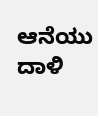ಆನೆಯು ದಾಳಿ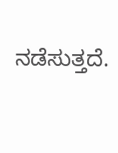ನಡೆಸುತ್ತದೆ.